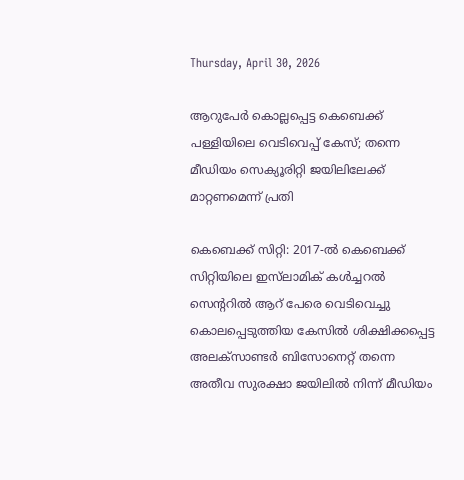Thursday, April 30, 2026

ആറുപേർ കൊല്ലപ്പെട്ട കെബെക്ക്‌ പള്ളിയിലെ വെടിവെപ്പ് കേസ്; തന്നെ മീഡിയം സെക്യൂരിറ്റി ജയിലിലേക്ക് മാറ്റണമെന്ന് പ്രതി

കെബെക്ക്‌ സിറ്റി: 2017-ൽ കെബെക്ക്‌ സിറ്റിയിലെ ഇസ്‌ലാമിക് കൾച്ചറൽ സെന്ററിൽ ആറ് പേരെ വെടിവെച്ചു കൊലപ്പെടുത്തിയ കേസിൽ ശിക്ഷിക്കപ്പെട്ട അലക്സാണ്ടർ ബിസോനെറ്റ് തന്നെ അതീവ സുരക്ഷാ ജയിലിൽ നിന്ന് മീഡിയം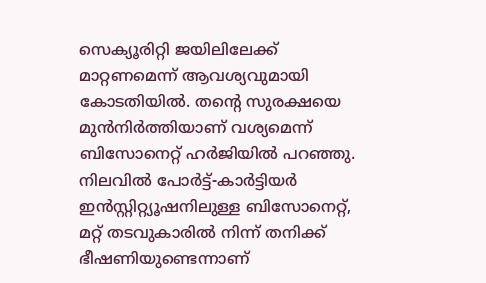സെക്യൂരിറ്റി ജയിലിലേക്ക് മാറ്റണമെന്ന് ആവശ്യവുമായി കോടതിയിൽ. തന്റെ സുരക്ഷയെ മുൻനിർത്തിയാണ് വശ്യമെന്ന് ബിസോനെറ്റ് ഹർജിയിൽ പറഞ്ഞു. നിലവിൽ പോർട്ട്-കാർട്ടിയർ ഇൻസ്റ്റിറ്റ്യൂഷനിലുള്ള ബിസോനെറ്റ്, മറ്റ് തടവുകാരിൽ നിന്ന് തനിക്ക് ഭീഷണിയുണ്ടെന്നാണ്‌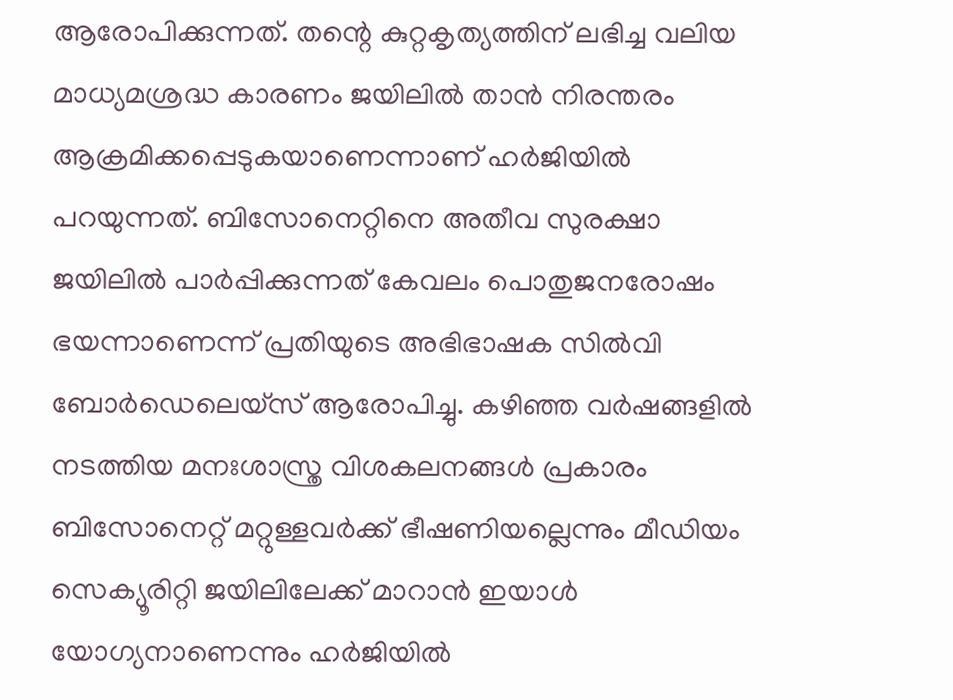ആരോപിക്കുന്നത്‌. തന്റെ കുറ്റകൃത്യത്തിന് ലഭിച്ച വലിയ മാധ്യമശ്രദ്ധ കാരണം ജയിലിൽ താൻ നിരന്തരം ആക്രമിക്കപ്പെടുകയാണെന്നാണ്‌ ഹർജിയിൽ പറയുന്നത്‌. ബിസോനെറ്റിനെ അതീവ സുരക്ഷാ ജയിലിൽ പാർപ്പിക്കുന്നത് കേവലം പൊതുജനരോഷം ഭയന്നാണെന്ന്‌ പ്രതിയു‌ടെ അഭിഭാഷക സിൽവി ബോർഡെലെയ്സ് ആരോപിച്ചു. കഴിഞ്ഞ വർഷങ്ങളിൽ നടത്തിയ മനഃശാസ്ത്ര വിശകലനങ്ങൾ പ്രകാരം ബിസോനെറ്റ് മറ്റുള്ളവർക്ക് ഭീഷണിയല്ലെന്നും മീഡിയം സെക്യൂരിറ്റി ജയിലിലേക്ക് മാറാൻ ഇയാൾ യോഗ്യനാണെന്നും ഹർജിയിൽ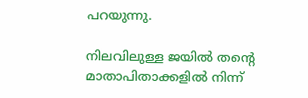പറയുന്നു.

നിലവിലുള്ള ജയിൽ തന്റെ മാതാപിതാക്കളിൽ നിന്ന്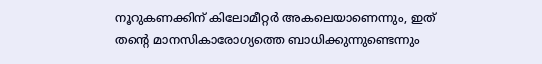നൂറുകണക്കിന് കിലോമീറ്റർ അകലെയാണെന്നും, ഇത് തന്റെ മാനസികാരോഗ്യത്തെ ബാധിക്കുന്നുണ്ടെന്നും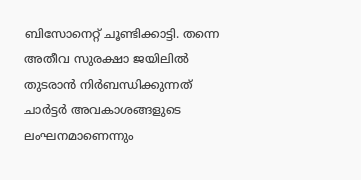ബിസോനെറ്റ് ചൂണ്ടിക്കാട്ടി. തന്നെ അതീവ സുരക്ഷാ ജയിലിൽ തുടരാൻ നിർബന്ധിക്കുന്നത് ചാർട്ടർ അവകാശങ്ങളുടെ ലംഘനമാണെന്നും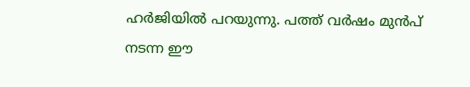ഹർജിയിൽ പറയുന്നു. പത്ത് വർഷം മുൻപ് നടന്ന ഈ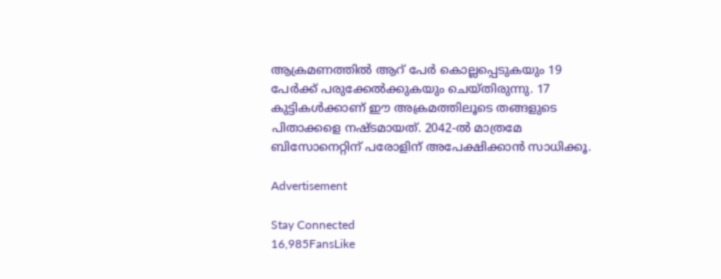ആക്രമണത്തിൽ ആറ് പേർ കൊല്ലപ്പെടുകയും 19 പേർക്ക് പരുക്കേൽക്കുകയും ചെയ്തിരുന്നു. 17 കുട്ടികൾക്കാണ് ഈ അക്രമത്തിലൂടെ തങ്ങളുടെ പിതാക്കളെ നഷ്ടമായത്. 2042-ൽ മാത്രമേ ബിസോനെറ്റിന് പരോളിന് അപേക്ഷിക്കാൻ സാധിക്കൂ.

Advertisement

Stay Connected
16,985FansLike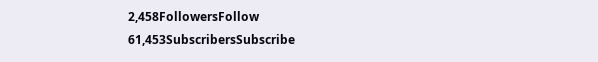2,458FollowersFollow
61,453SubscribersSubscribe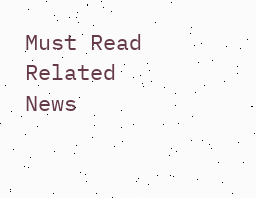Must Read
Related News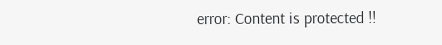error: Content is protected !!